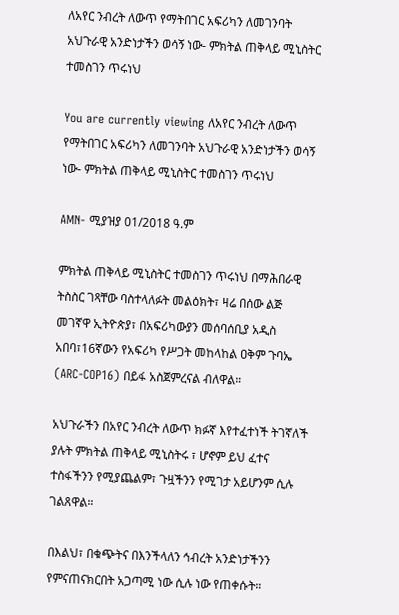ለአየር ንብረት ለውጥ የማትበገር አፍሪካን ለመገንባት አህጉራዊ አንድነታችን ወሳኝ ነው- ምክትል ጠቅላይ ሚኒስትር ተመስገን ጥሩነህ

You are currently viewing ለአየር ንብረት ለውጥ የማትበገር አፍሪካን ለመገንባት አህጉራዊ አንድነታችን ወሳኝ ነው- ምክትል ጠቅላይ ሚኒስትር ተመስገን ጥሩነህ

AMN- ሚያዝያ 01/2018 ዓ.ም

ምክትል ጠቅላይ ሚኒስትር ተመስገን ጥሩነህ በማሕበራዊ ትስስር ገጻቸው ባስተላለፉት መልዕክት፣ ዛሬ በሰው ልጅ መገኛዋ ኢትዮጵያ፣ በአፍሪካውያን መሰባሰቢያ አዲስ አበባ፣16ኛውን የአፍሪካ የሥጋት መከላከል ዐቅም ጉባኤ (ARC-COP16) በይፋ አስጀምረናል ብለዋል።

አህጉራችን በአየር ንብረት ለውጥ ክፉኛ እየተፈተነች ትገኛለች ያሉት ምክትል ጠቅላይ ሚኒስትሩ ፣ ሆኖም ይህ ፈተና ተስፋችንን የሚያጨልም፣ ጉዟችንን የሚገታ አይሆንም ሲሉ ገልጸዋል።

በእልህ፣ በቁጭትና በእንችላለን ኅብረት አንድነታችንን የምናጠናክርበት አጋጣሚ ነው ሲሉ ነው የጠቀሱት።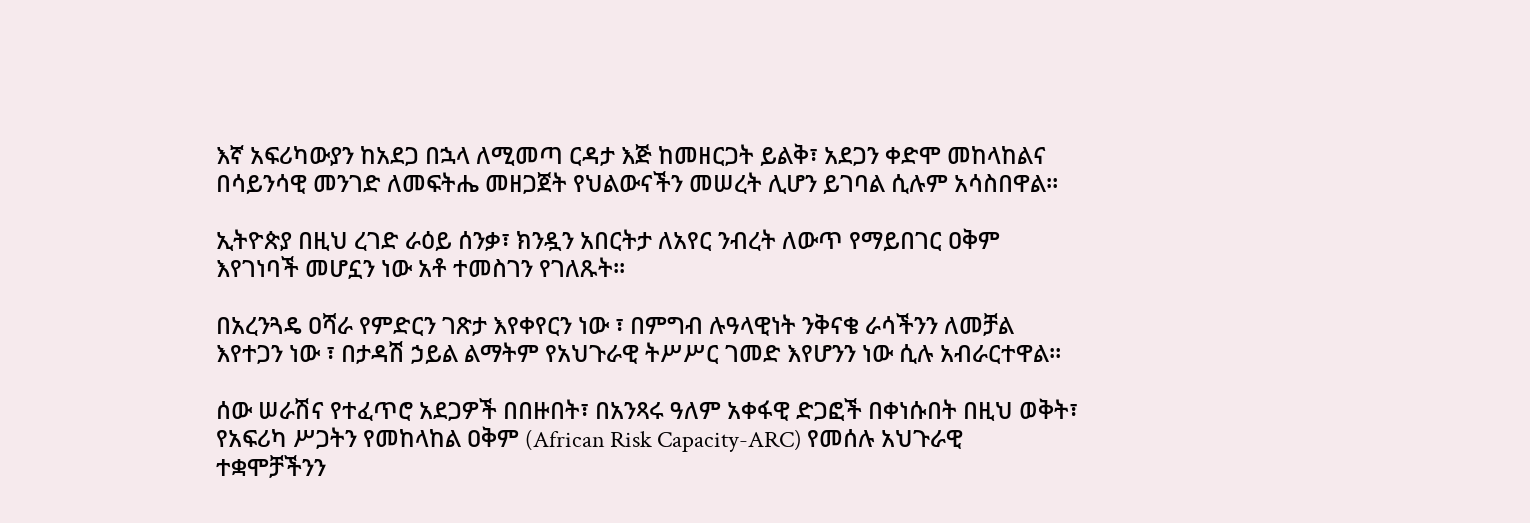እኛ አፍሪካውያን ከአደጋ በኋላ ለሚመጣ ርዳታ እጅ ከመዘርጋት ይልቅ፣ አደጋን ቀድሞ መከላከልና በሳይንሳዊ መንገድ ለመፍትሔ መዘጋጀት የህልውናችን መሠረት ሊሆን ይገባል ሲሉም አሳስበዋል።

ኢትዮጵያ በዚህ ረገድ ራዕይ ሰንቃ፣ ክንዷን አበርትታ ለአየር ንብረት ለውጥ የማይበገር ዐቅም እየገነባች መሆኗን ነው አቶ ተመስገን የገለጹት፡፡

በአረንጓዴ ዐሻራ የምድርን ገጽታ እየቀየርን ነው ፣ በምግብ ሉዓላዊነት ንቅናቄ ራሳችንን ለመቻል እየተጋን ነው ፣ በታዳሽ ኃይል ልማትም የአህጉራዊ ትሥሥር ገመድ እየሆንን ነው ሲሉ አብራርተዋል።

ሰው ሠራሽና የተፈጥሮ አደጋዎች በበዙበት፣ በአንጻሩ ዓለም አቀፋዊ ድጋፎች በቀነሱበት በዚህ ወቅት፣ የአፍሪካ ሥጋትን የመከላከል ዐቅም (African Risk Capacity-ARC) የመሰሉ አህጉራዊ ተቋሞቻችንን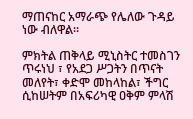ማጠናከር አማራጭ የሌለው ጉዳይ ነው ብለዋል።

ምክትል ጠቅላይ ሚኒስትር ተመስገን ጥሩነህ ፣ የአደጋ ሥጋትን በጥናት መለየት፣ ቀድሞ መከላከል፣ ችግር ሲከሠትም በአፍሪካዊ ዐቅም ምላሽ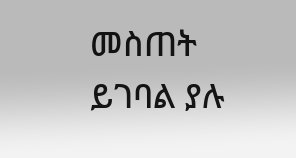መስጠት ይገባል ያሉ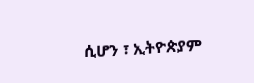ሲሆን ፣ ኢትዮጵያም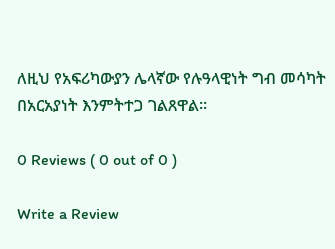ለዚህ የአፍሪካውያን ሌላኛው የሉዓላዊነት ግብ መሳካት በአርአያነት እንምትተጋ ገልጸዋል።

0 Reviews ( 0 out of 0 )

Write a Review